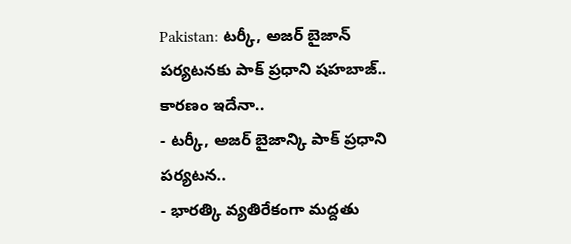Pakistan: టర్కీ, అజర్ బైజాన్ పర్యటనకు పాక్ ప్రధాని షహబాజ్.. కారణం ఇదేనా..
- టర్కీ, అజర్ బైజాన్కి పాక్ ప్రధాని పర్యటన..
- భారత్కి వ్యతిరేకంగా మద్దతు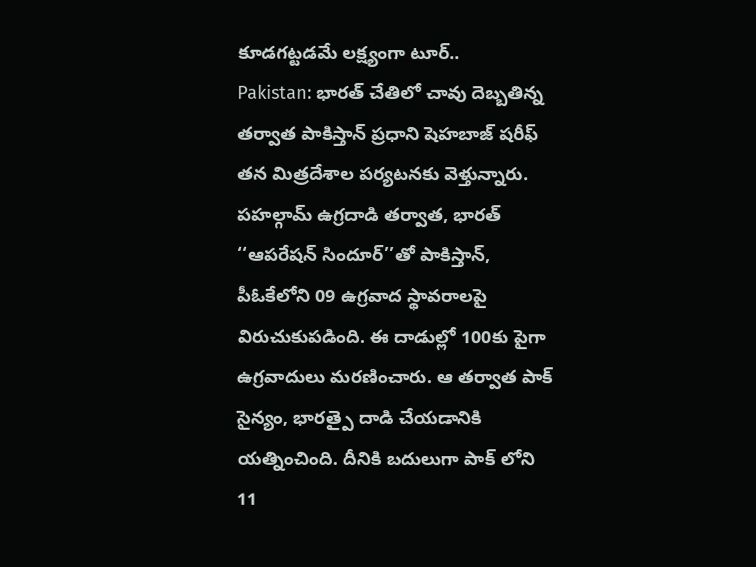కూడగట్టడమే లక్ష్యంగా టూర్..
Pakistan: భారత్ చేతిలో చావు దెబ్బతిన్న తర్వాత పాకిస్తాన్ ప్రధాని షెహబాజ్ షరీఫ్ తన మిత్రదేశాల పర్యటనకు వెళ్తున్నారు. పహల్గామ్ ఉగ్రదాడి తర్వాత, భారత్ ‘‘ఆపరేషన్ సిందూర్’’తో పాకిస్తాన్, పీఓకేలోని 09 ఉగ్రవాద స్థావరాలపై విరుచుకుపడింది. ఈ దాడుల్లో 100కు పైగా ఉగ్రవాదులు మరణించారు. ఆ తర్వాత పాక్ సైన్యం, భారత్పై దాడి చేయడానికి యత్నించింది. దీనికి బదులుగా పాక్ లోని 11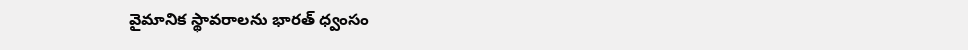వైమానిక స్థావరాలను భారత్ ధ్వంసం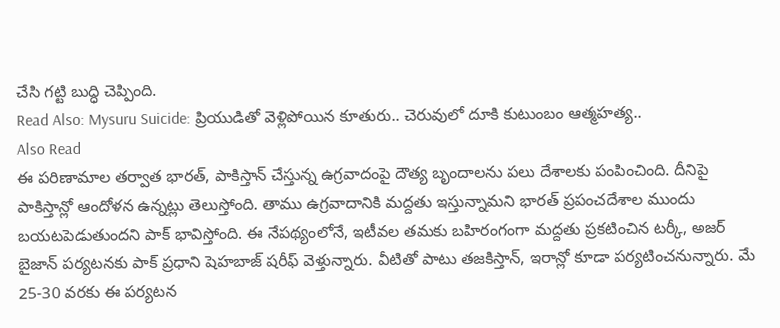చేసి గట్టి బుద్ధి చెప్పింది.
Read Also: Mysuru Suicide: ప్రియుడితో వెళ్లిపోయిన కూతురు.. చెరువులో దూకి కుటుంబం ఆత్మహత్య..
Also Read
ఈ పరిణామాల తర్వాత భారత్, పాకిస్తాన్ చేస్తున్న ఉగ్రవాదంపై దౌత్య బృందాలను పలు దేశాలకు పంపించింది. దీనిపై పాకిస్తాన్లో ఆందోళన ఉన్నట్లు తెలుస్తోంది. తాము ఉగ్రవాదానికి మద్దతు ఇస్తున్నామని భారత్ ప్రపంచదేశాల ముందు బయటపెడుతుందని పాక్ భావిస్తోంది. ఈ నేపథ్యంలోనే, ఇటీవల తమకు బహిరంగంగా మద్దతు ప్రకటించిన టర్కీ, అజర్ బైజాన్ పర్యటనకు పాక్ ప్రధాని షెహబాజ్ షరీఫ్ వెళ్తున్నారు. వీటితో పాటు తజకిస్తాన్, ఇరాన్లో కూడా పర్యటించనున్నారు. మే 25-30 వరకు ఈ పర్యటన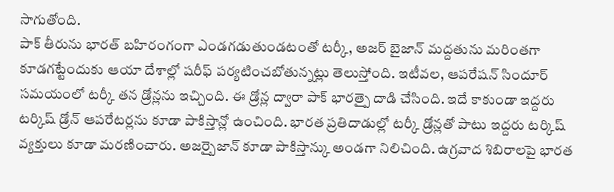సాగుతోంది.
పాక్ తీరును భారత్ బహిరంగంగా ఎండగడుతుండటంతో టర్కీ, అజర్ బైజాన్ మద్దతును మరింతగా కూడగట్టేందుకు ఆయా దేశాల్లో షరీఫ్ పర్యటించబోతున్నట్లు తెలుస్తోంది. ఇటీవల, ఆపరేషన్ సిందూర్ సమయంలో టర్కీ తన డ్రోన్లను ఇచ్చింది. ఈ డ్రోన్ల ద్వారా పాక్ భారత్పై దాడి చేసింది. ఇదే కాకుండా ఇద్దరు టర్కిష్ డ్రోన్ ఆపరేటర్లను కూడా పాకిస్తాన్లో ఉంచింది. భారత ప్రతిదాడుల్లో టర్కీ డ్రోన్లతో పాటు ఇద్దరు టర్కిష్ వ్యక్తులు కూడా మరణించారు. అజర్బైజాన్ కూడా పాకిస్తాన్కు అండగా నిలిచింది. ఉగ్రవాద శిబిరాలపై భారత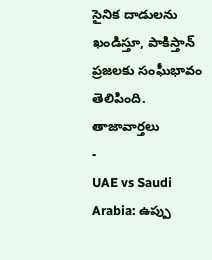సైనిక దాడులను ఖండిస్తూ, పాకిస్తాన్ ప్రజలకు సంఘీభావం తెలిపింది.
తాజావార్తలు
-
UAE vs Saudi Arabia: ఉప్పు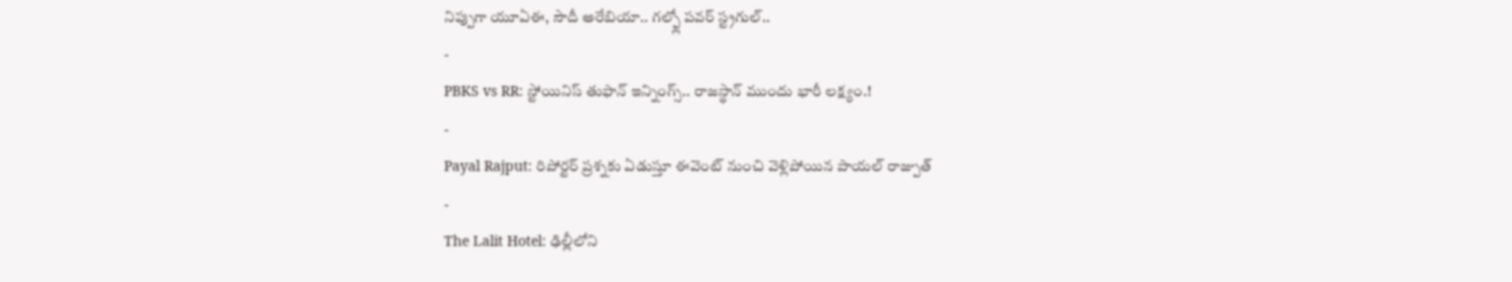నిప్పుగా యూఏఈ, సౌదీ అరేబియా.. గల్ఫ్లో పవర్ స్ట్రగుల్..
-
PBKS vs RR: స్టోయినిస్ తుఫాన్ ఇన్నింగ్స్.. రాజస్థాన్ ముందు భారీ లక్ష్యం.!
-
Payal Rajput: రిపోర్టర్ ప్రశ్నకు ఏడుస్తూ ఈవెంట్ నుంచి వెళ్లిపోయిన పాయల్ రాజ్పుత్
-
The Lalit Hotel: ఢిల్లీలోని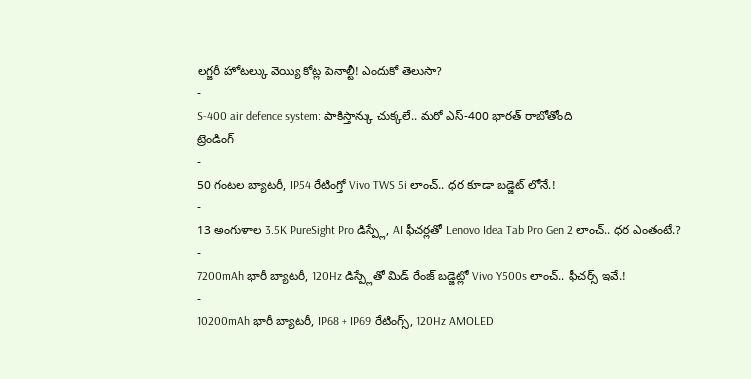లగ్జరీ హోటల్కు వెయ్యి కోట్ల పెనాల్టీ! ఎందుకో తెలుసా?
-
S-400 air defence system: పాకిస్తాన్కు చుక్కలే.. మరో ఎస్-400 భారత్ రాబోతోంది
ట్రెండింగ్
-
50 గంటల బ్యాటరీ, IP54 రేటింగ్తో Vivo TWS 5i లాంచ్.. ధర కూడా బడ్జెట్ లోనే.!
-
13 అంగుళాల 3.5K PureSight Pro డిస్ప్లే, AI ఫీచర్లతో Lenovo Idea Tab Pro Gen 2 లాంచ్.. ధర ఎంతంటే.?
-
7200mAh భారీ బ్యాటరీ, 120Hz డిస్ప్లేతో మిడ్ రేంజ్ బడ్జెట్లో Vivo Y500s లాంచ్.. ఫీచర్స్ ఇవే.!
-
10200mAh భారీ బ్యాటరీ, IP68 + IP69 రేటింగ్స్, 120Hz AMOLED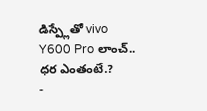డిస్ప్లేతో vivo Y600 Pro లాంచ్.. ధర ఎంతంటే.?
-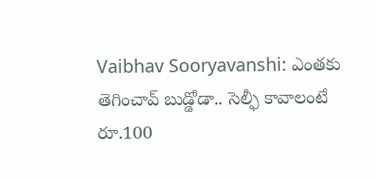Vaibhav Sooryavanshi: ఎంతకు తెగించావ్ బుడ్డోడా.. సెల్ఫీ కావాలంటే రూ.100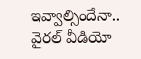ఇవ్వాల్సిందేనా.. వైరల్ వీడియో